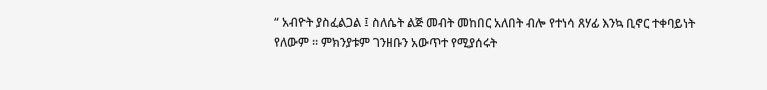“ አብዮት ያስፈልጋል ፤ ስለሴት ልጅ መብት መከበር አለበት ብሎ የተነሳ ጸሃፊ እንኳ ቢኖር ተቀባይነት የለውም ። ምክንያቱም ገንዘቡን አውጥተ የሚያሰሩት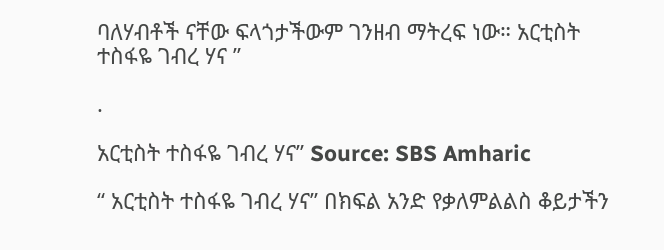ባለሃብቶች ናቸው ፍላጎታችውም ገንዘብ ማትረፍ ነው። አርቲስት ተስፋዬ ገብረ ሃና ”

.

አርቲስት ተስፋዬ ገብረ ሃና” Source: SBS Amharic

“ አርቲስት ተስፋዬ ገብረ ሃና” በክፍል አንድ የቃለምልልስ ቆይታችን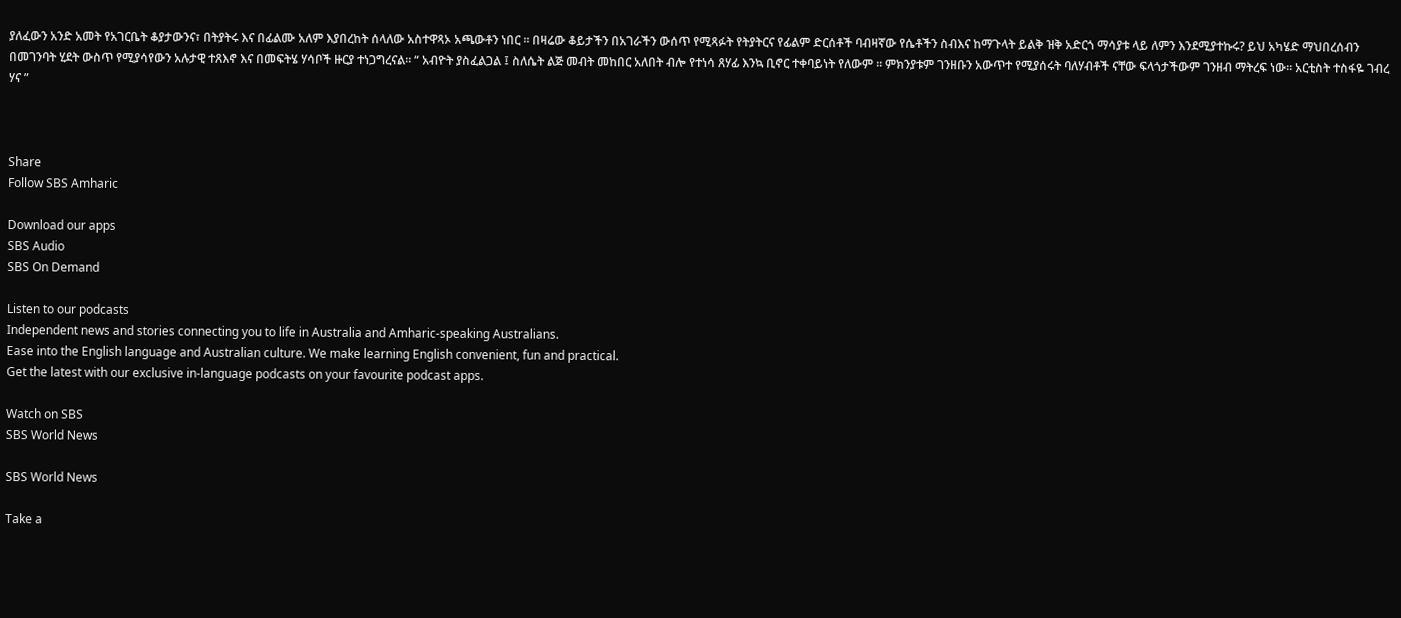ያለፈውን አንድ አመት የአገርቤት ቆያታውንና፣ በትያትሩ እና በፊልሙ አለም እያበረከት ሰላለው አስተዋጻኦ አጫውቶን ነበር ። በዛሬው ቆይታችን በአገራችን ውሰጥ የሚጻፉት የትያትርና የፊልም ድርሰቶች ባብዛኛው የሴቶችን ስብእና ከማጉላት ይልቅ ዝቅ አድርጎ ማሳያቱ ላይ ለምን እንደሚያተኩሩ? ይህ አካሄድ ማህበረሰብን በመገንባት ሂደት ውስጥ የሚያሳየውን አሉታዊ ተጸእኖ እና በመፍትሄ ሃሳቦች ዙርያ ተነጋግረናል። “ አብዮት ያስፈልጋል ፤ ስለሴት ልጅ መብት መከበር አለበት ብሎ የተነሳ ጸሃፊ እንኳ ቢኖር ተቀባይነት የለውም ። ምክንያቱም ገንዘቡን አውጥተ የሚያሰሩት ባለሃብቶች ናቸው ፍላጎታችውም ገንዘብ ማትረፍ ነው። አርቲስት ተስፋዬ ገብረ ሃና ”



Share
Follow SBS Amharic

Download our apps
SBS Audio
SBS On Demand

Listen to our podcasts
Independent news and stories connecting you to life in Australia and Amharic-speaking Australians.
Ease into the English language and Australian culture. We make learning English convenient, fun and practical.
Get the latest with our exclusive in-language podcasts on your favourite podcast apps.

Watch on SBS
SBS World News

SBS World News

Take a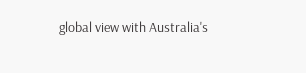global view with Australia's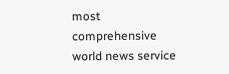most comprehensive world news service